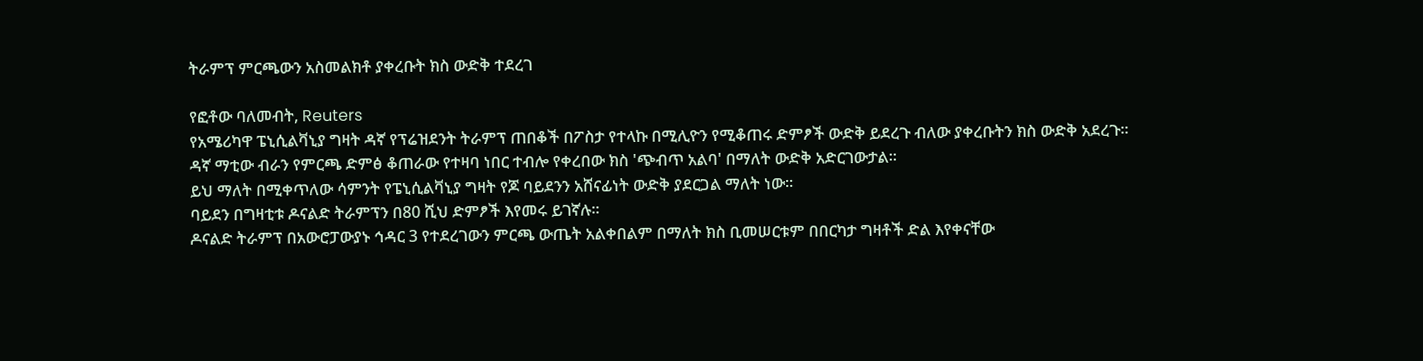ትራምፕ ምርጫውን አስመልክቶ ያቀረቡት ክስ ውድቅ ተደረገ

የፎቶው ባለመብት, Reuters
የአሜሪካዋ ፔኒሲልቫኒያ ግዛት ዳኛ የፕሬዝደንት ትራምፕ ጠበቆች በፖስታ የተላኩ በሚሊዮን የሚቆጠሩ ድምፆች ውድቅ ይደረጉ ብለው ያቀረቡትን ክስ ውድቅ አደረጉ።
ዳኛ ማቲው ብራን የምርጫ ድምፅ ቆጠራው የተዛባ ነበር ተብሎ የቀረበው ክስ 'ጭብጥ አልባ' በማለት ውድቅ አድርገውታል።
ይህ ማለት በሚቀጥለው ሳምንት የፔኒሲልቫኒያ ግዛት የጆ ባይደንን አሸናፊነት ውድቅ ያደርጋል ማለት ነው።
ባይደን በግዛቲቱ ዶናልድ ትራምፕን በ80 ሺህ ድምፆች እየመሩ ይገኛሉ።
ዶናልድ ትራምፕ በአውሮፓውያኑ ኅዳር 3 የተደረገውን ምርጫ ውጤት አልቀበልም በማለት ክስ ቢመሠርቱም በበርካታ ግዛቶች ድል እየቀናቸው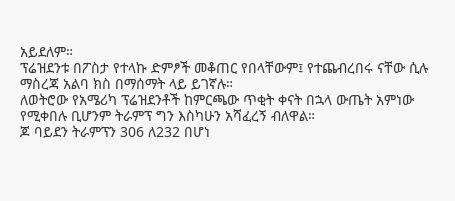አይደለም።
ፕሬዝደንቱ በፖስታ የተላኩ ድምፆች መቆጠር የበላቸውም፤ የተጨብረበሩ ናቸው ሲሉ ማስረጃ አልባ ክስ በማሰማት ላይ ይገኛሉ።
ለወትሮው የአሜሪካ ፕሬዝደንቶች ከምርጫው ጥቂት ቀናት በኋላ ውጤት አምነው የሚቀበሉ ቢሆንም ትራምፕ ግን እስካሁን አሻፈረኝ ብለዋል።
ጆ ባይደን ትራምፕን 306 ለ232 በሆነ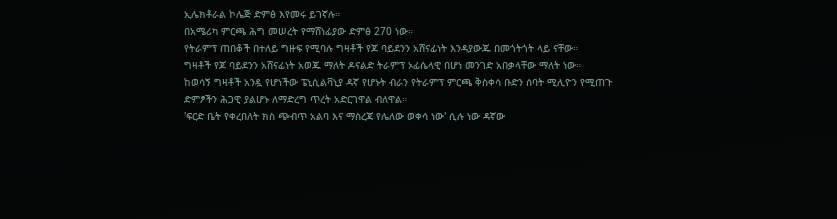ኢሌክቶራል ኮሌጅ ድምፅ እየመሩ ይገኛሉ።
በአሜሪካ ምርጫ ሕግ መሠረት የማሸነፊያው ድምፅ 270 ነው።
የትራምፕ ጠበቆች በተለይ ግዙፍ የሚባሉ ግዛቶች የጆ ባይደንን አሸናፊነት እንዳያውጁ በመጎትጎት ላይ ናቸው።
ግዛቶች የጆ ባይደንን አሸናፊነት አወጁ ማለት ዶናልድ ትራምፕ ኦፊሴላዊ በሆነ መንገድ አበቃላቸው ማለት ነው።
ከወሳኝ ግዛቶች አንዷ የሆነችው ፔኒሲልቫኒያ ዳኛ የሆኑት ብራን የትራምፕ ምርጫ ቅስቀሳ ቡድን ሰባት ሚሊዮን የሚጠጉ ድምፆችን ሕጋዊ ያልሆኑ ለማድረግ ጥረት አድርገዋል ብለዋል።
'ፍርድ ቤት የቀረበለት ክስ ጭብጥ አልባ እና ማስረጃ የሌለው ወቀሳ ነው' ሲሉ ነው ዳኛው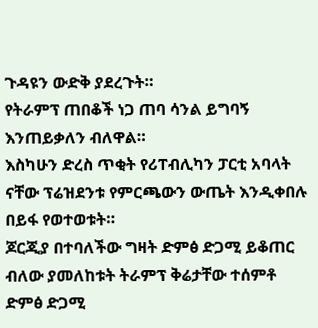ጉዳዩን ውድቅ ያደረጉት።
የትራምፕ ጠበቆች ነጋ ጠባ ሳንል ይግባኝ እንጠይቃለን ብለዋል።
እስካሁን ድረስ ጥቂት የሪፐብሊካን ፓርቲ አባላት ናቸው ፕሬዝደንቱ የምርጫውን ውጤት እንዲቀበሉ በይፋ የወተወቱት።
ጆርጂያ በተባለችው ግዛት ድምፅ ድጋሚ ይቆጠር ብለው ያመለከቱት ትራምፕ ቅሬታቸው ተሰምቶ ድምፅ ድጋሚ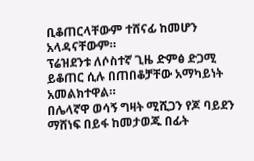ቢቆጠርላቸውም ተሸናፊ ከመሆን አላዳናቸውም።
ፕሬዝደንቱ ለሶስተኛ ጊዜ ድምፅ ድጋሚ ይቆጠር ሲሉ በጠበቆቻቸው አማካይነት አመልክተዋል።
በሌላኛዋ ወሳኝ ግዛት ሚሺጋን የጆ ባይደን ማሸነፍ በይፋ ከመታወጁ በፊት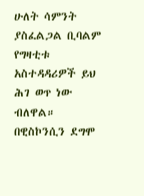ሁለት ሳምንት ያስፈልጋል ቢባልም የግዛቲቱ አስተዳዳሪዎች ይህ ሕገ ወጥ ነው ብለዋል።
በዊስኮንሲን ደግሞ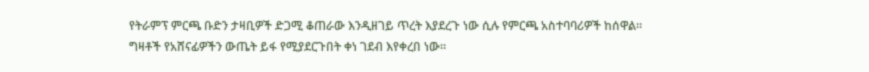የትራምፕ ምርጫ ቡድን ታዛቢዎች ድጋሚ ቆጠራው እንዲዘገይ ጥረት እያደረጉ ነው ሲሉ የምርጫ አስተባባሪዎች ከሰዋል።
ግዛቶች የአሸናፊዎችን ውጤት ይፋ የሚያደርጉበት ቀነ ገደብ እየቀረበ ነው።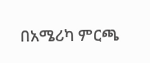በአሜሪካ ምርጫ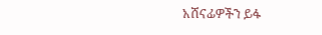አሸናፊዎችን ይፋ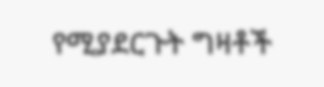የሚያደርጉት ግዛቶች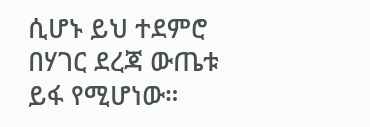ሲሆኑ ይህ ተደምሮ በሃገር ደረጃ ውጤቱ ይፋ የሚሆነው።